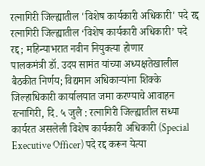रत्नागिरी जिल्ह्यातील 'विशेष कार्यकारी अधिकारी' पदे रद्द
रत्नागिरी जिल्ह्यातील ‘विशेष कार्यकारी अधिकारी’ पदे रद्द; महिन्याभरात नवीन नियुक्त्या होणार
पालकमंत्री डॉ. उदय सामंत यांच्या अध्यक्षतेखालील बैठकीत निर्णय; विद्यमान अधिकाऱ्यांना शिक्के जिल्हाधिकारी कार्यालयात जमा करण्याचे आवाहन
रत्नागिरी, दि. ५ जुलै : रत्नागिरी जिल्ह्यातील सध्या कार्यरत असलेली विशेष कार्यकारी अधिकारी (Special Executive Officer) पदे रद्द करून येत्या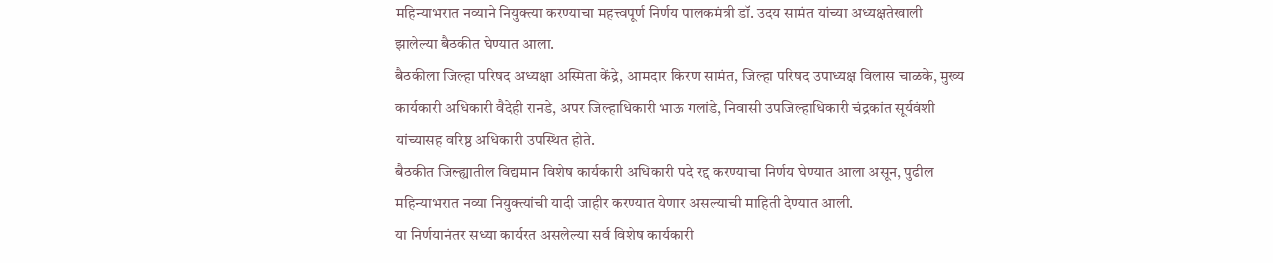महिन्याभरात नव्याने नियुक्त्या करण्याचा महत्त्वपूर्ण निर्णय पालकमंत्री डॉ. उदय सामंत यांच्या अध्यक्षतेखाली झालेल्या बैठकीत घेण्यात आला.
बैठकीला जिल्हा परिषद अध्यक्षा अस्मिता केंद्रे, आमदार किरण सामंत, जिल्हा परिषद उपाध्यक्ष विलास चाळके, मुख्य कार्यकारी अधिकारी वैदेही रानडे, अपर जिल्हाधिकारी भाऊ गलांडे, निवासी उपजिल्हाधिकारी चंद्रकांत सूर्यवंशी यांच्यासह वरिष्ठ अधिकारी उपस्थित होते.
बैठकीत जिल्ह्यातील विद्यमान विशेष कार्यकारी अधिकारी पदे रद्द करण्याचा निर्णय घेण्यात आला असून, पुढील महिन्याभरात नव्या नियुक्त्यांची यादी जाहीर करण्यात येणार असल्याची माहिती देण्यात आली.
या निर्णयानंतर सध्या कार्यरत असलेल्या सर्व विशेष कार्यकारी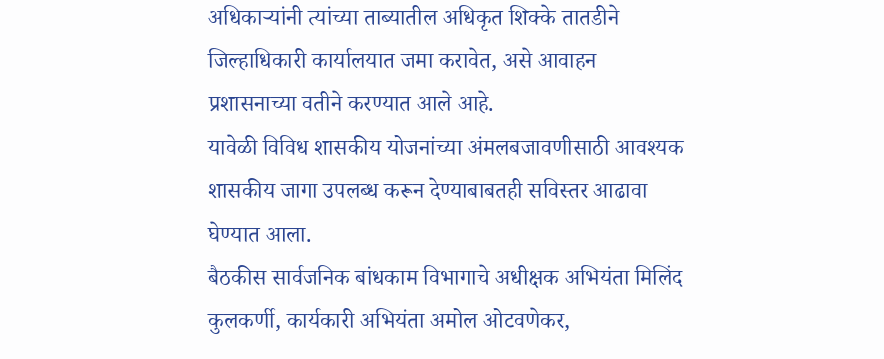अधिकाऱ्यांनी त्यांच्या ताब्यातील अधिकृत शिक्के तातडीने जिल्हाधिकारी कार्यालयात जमा करावेत, असे आवाहन प्रशासनाच्या वतीने करण्यात आले आहे.
यावेळी विविध शासकीय योजनांच्या अंमलबजावणीसाठी आवश्यक शासकीय जागा उपलब्ध करून देण्याबाबतही सविस्तर आढावा घेण्यात आला.
बैठकीस सार्वजनिक बांधकाम विभागाचे अधीक्षक अभियंता मिलिंद कुलकर्णी, कार्यकारी अभियंता अमोल ओटवणेकर,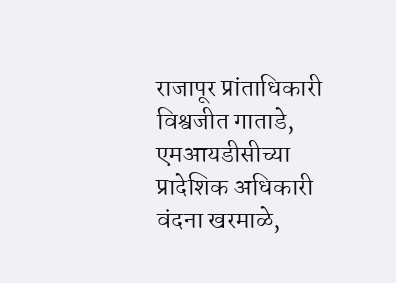राजापूर प्रांताधिकारी विश्वजीत गाताडे, एमआयडीसीच्या प्रादेशिक अधिकारी वंदना खरमाळे,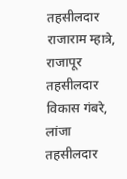तहसीलदार राजाराम म्हात्रे, राजापूर तहसीलदार विकास गंबरे, लांजा तहसीलदार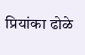प्रियांका ढोळे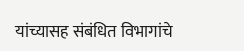यांच्यासह संबंधित विभागांचे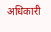अधिकारी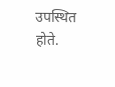उपस्थित होते.